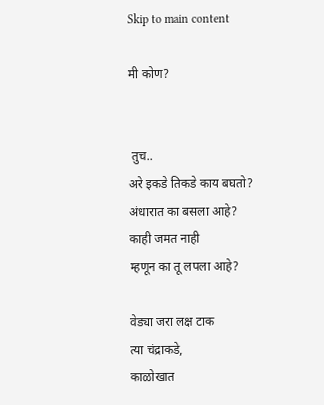Skip to main content

मी कोण?


 तुच..
अरे इकडे तिकडे काय बघतो?
अंधारात का बसला आहे?
काही जमत नाही
म्हणून का तू लपला आहे?

वेड्या जरा लक्ष टाक
त्या चंद्राकडे,
काळोखात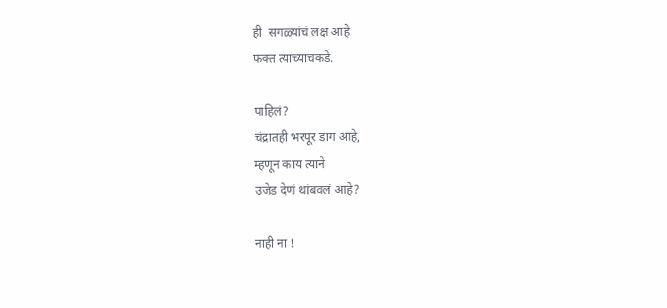ही  सगळ्यांचं लक्ष आहे
फक्त त्याच्याचकडे.

पाहिलं?
चंद्रातही भरपूर डाग आहे,
म्हणून काय त्याने
उजेड देणं थांबवलं आहे?

नाही ना !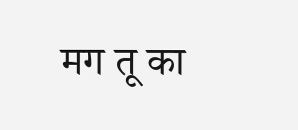मग तू का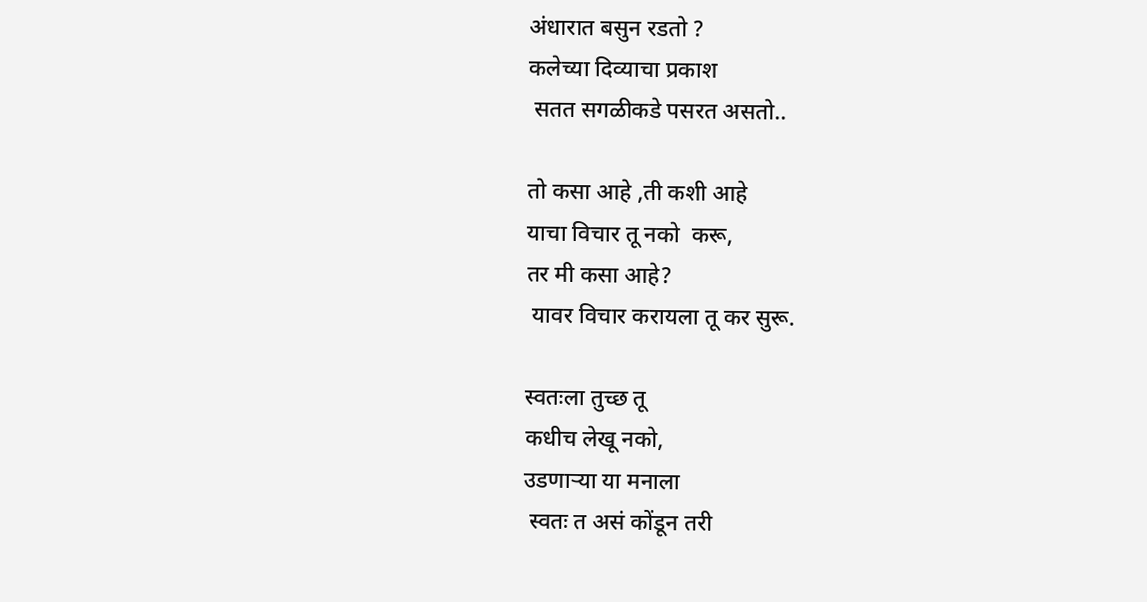अंधारात बसुन रडतो ?
कलेच्या दिव्याचा प्रकाश
 सतत सगळीकडे पसरत असतो..

तो कसा आहे ,ती कशी आहे
याचा विचार तू नको  करू,
तर मी कसा आहे?
 यावर विचार करायला तू कर सुरू.

स्वतःला तुच्छ तू
कधीच लेखू नको,
उडणाऱ्या या मनाला
 स्वतः त असं कोंडून तरी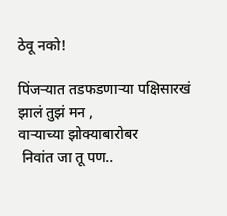ठेवू नको!

पिंजऱ्यात तडफडणाऱ्या पक्षिसारखं
झालं तुझं मन ,
वाऱ्याच्या झोक्याबारोबर
 निवांत जा तू पण..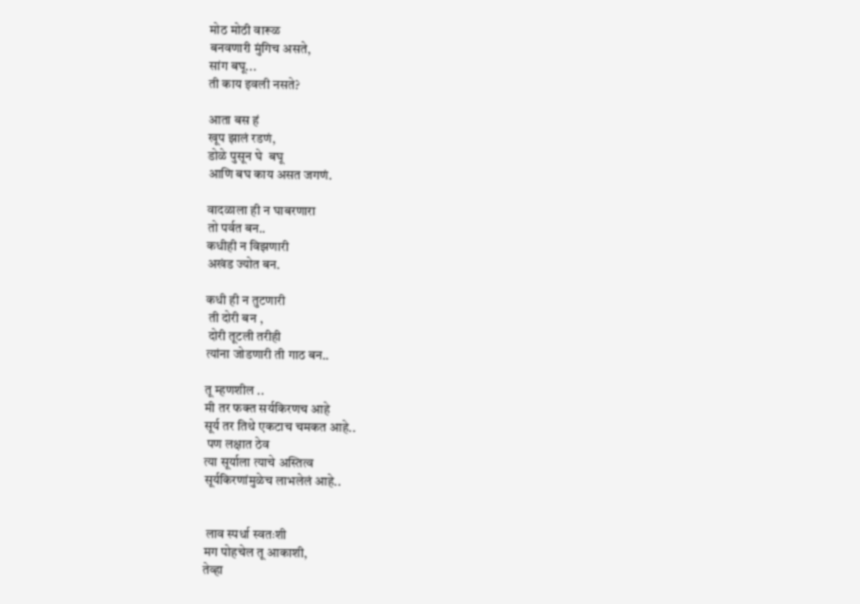मोठ मोठी वारूळ
बनवणारी मुंगिच असते,
सांग बघू...
ती काय इवली नसते?

आता बस हं
खूप झालं रडणं,
डोळे पुसून घे  बघू
आणि बघ काय असत जगणं.

वादळाला ही न घाबरणारा
तो पर्वत बन..
कधीही न विझणारी
अखंड ज्योत बन.

कधी ही न तुटणारी
 ती दोरी बन ,
 दोरी तूटली तरीही
त्यांना जोडणारी ती गाठ बन..

तू म्हणशील ..
मी तर फक्त सर्यकिरणच आहे
सूर्य तर तिथे एकटाच चमकत आहे..
 पण लक्षात ठेव
त्या सूर्याला त्याचे अस्तित्व
सूर्यकिरणांमुळेच लाभलेलं आहे..


 लाव स्पर्धा स्वतःशी
मग पोहचेल तू आकाशी,
तेव्हा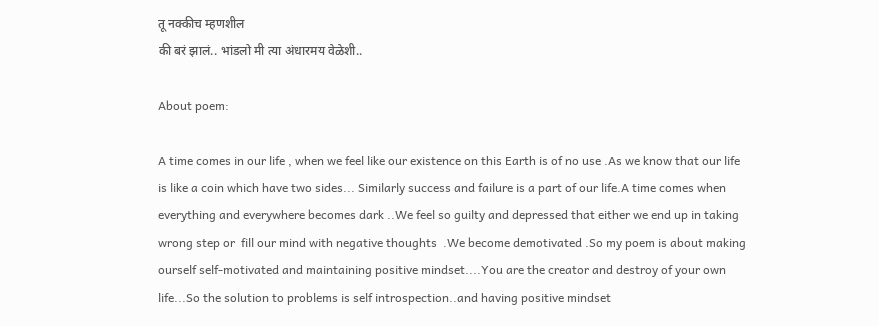तू नक्कीच म्हणशील
की बरं झालं.. भांडलो मी त्या अंधारमय वेळेशी..

About poem:

A time comes in our life , when we feel like our existence on this Earth is of no use .As we know that our life is like a coin which have two sides... Similarly success and failure is a part of our life.A time comes when everything and everywhere becomes dark ..We feel so guilty and depressed that either we end up in taking wrong step or  fill our mind with negative thoughts  .We become demotivated .So my poem is about making ourself self-motivated and maintaining positive mindset....You are the creator and destroy of your own life...So the solution to problems is self introspection..and having positive mindset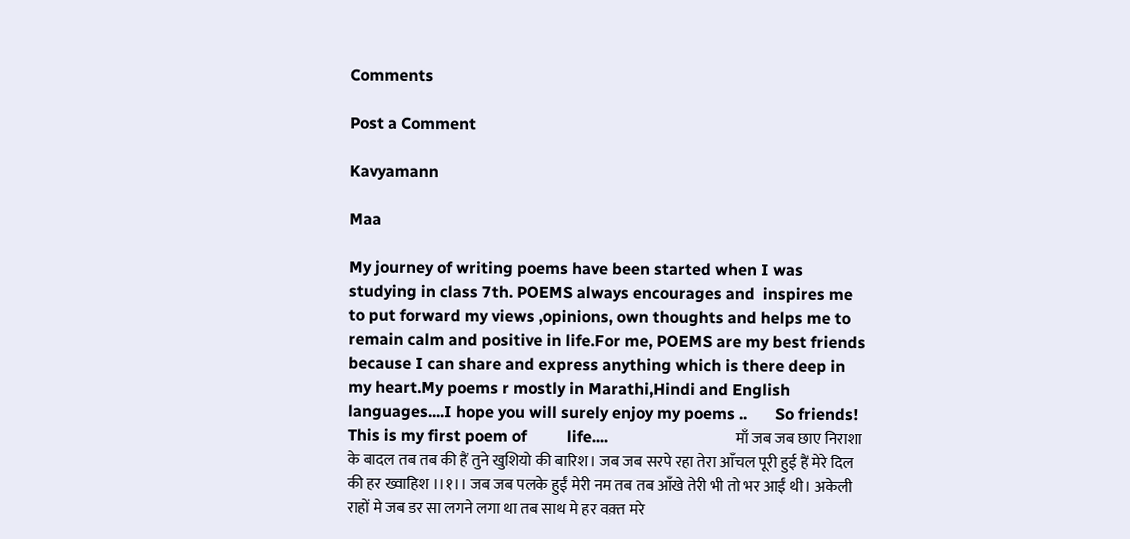Comments

Post a Comment

Kavyamann

Maa

My journey of writing poems have been started when I was studying in class 7th. POEMS always encourages and  inspires me to put forward my views ,opinions, own thoughts and helps me to remain calm and positive in life.For me, POEMS are my best friends because I can share and express anything which is there deep in my heart.My poems r mostly in Marathi,Hindi and English languages....I hope you will surely enjoy my poems ..       So friends! This is my first poem of          life....                                माँ जब जब छाए निराशा के बादल तब तब की हैं तुने खुशियो की बारिश। जब जब सरपे रहा तेरा आँचल पूरी हुई हैं मेरे दिल की हर ख्वाहिश ।।१।। जब जब पलके हुईं मेरी नम तब तब आँखे तेरी भी तो भर आईं थी। अकेली राहों मे जब डर सा लगने लगा था तब साथ मे हर वक़्त मरे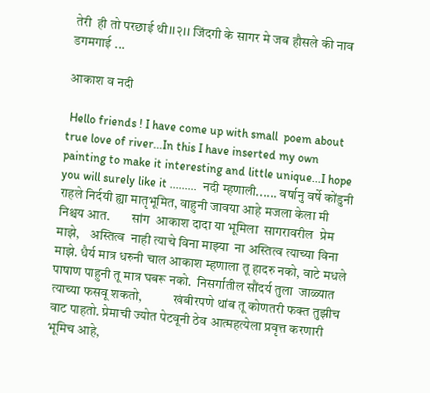तेरी  ही तो परछाई थी।।२।। जिंदगी के सागर मे जब हौसले की नाव डगमगाई ...

आकाश व नदी

 Hello friends ! I have come up with small  poem about true love of river...In this I have inserted my own painting to make it interesting and little unique...I hope you will surely like it .........  नदी म्हणाली...... वर्षानु वर्षे कोंडुनी राहले निर्दयी ह्या मातृभूमित, वाहुनी जावया आहे मजला केला मी निश्चय आत.        सांग  आकाश दादा या भूमिला  सागरावरील  प्रेम माझे,    अस्तित्व  नाही त्याचे विना माझ्या  ना अस्तित्व त्याच्या विना माझे. धैर्य मात्र धरुनी चाल आकाश म्हणाला तू हादरु नको, वाटे मधले पाषाण पाहुनी तू मात्र घबरू नको.  निसर्गातील सौंदर्य तुला  जाळ्यात त्याच्या फसवू शकतो,            खंबीरपणे थांब तू कोणतरी फक्त तुझीच वाट पाहतो. प्रेमाची ज्योत पेटवूनी ठेव आत्महत्येला प्रवृत्त करणारी भूमिच आहे,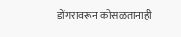डोंगरावरून कोसळतानाही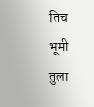तिच भूमी तुला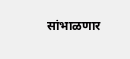सांभाळणार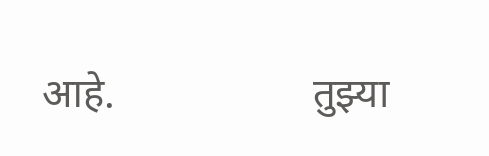आहे.                   तुझ्या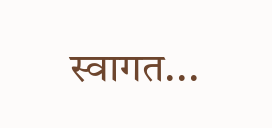स्वागत...